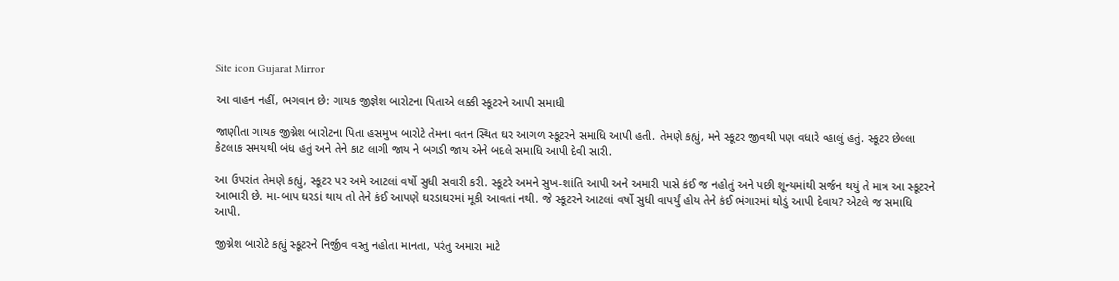Site icon Gujarat Mirror

આ વાહન નહીં, ભગવાન છે: ગાયક જીજ્ઞેશ બારોટના પિતાએ લક્કી સ્કૂટરને આપી સમાધી

જાણીતા ગાયક જીગ્નેશ બારોટના પિતા હસમુખ બારોટે તેમના વતન સ્થિત ઘર આગળ સ્કૂટરને સમાધિ આપી હતી. તેમણે કહ્યું, મને સ્કૂટર જીવથી પણ વધારે વ્હાલું હતું. સ્કૂટર છેલ્લા કેટલાક સમયથી બંધ હતું અને તેને કાટ લાગી જાય ને બગડી જાય એને બદલે સમાધિ આપી દેવી સારી.

આ ઉપરાંત તેમણે કહ્યું, સ્કૂટર પર અમે આટલાં વર્ષો સુધી સવારી કરી. સ્કૂટરે અમને સુખ-શાંતિ આપી અને અમારી પાસે કંઈ જ નહોતું અને પછી શૂન્યમાંથી સર્જન થયું તે માત્ર આ સ્કૂટરને આભારી છે. મા-બાપ ઘરડાં થાય તો તેને કંઈ આપણે ઘરડાઘરમાં મૂકી આવતાં નથી. જે સ્કૂટરને આટલાં વર્ષો સુધી વાપર્યું હોય તેને કંઈ ભંગારમાં થોડું આપી દેવાય? એટલે જ સમાધિ આપી.

જીગ્નેશ બારોટે કહ્યું સ્કૂટરને નિર્જીવ વસ્તુ નહોતા માનતા, પરંતુ અમારા માટે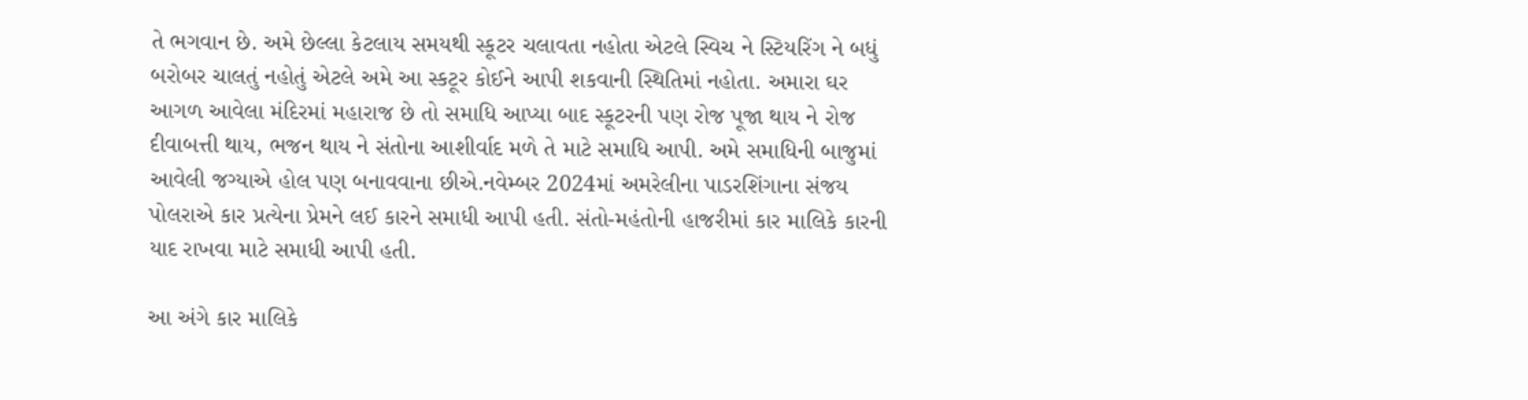તે ભગવાન છે. અમે છેલ્લા કેટલાય સમયથી સ્કૂટર ચલાવતા નહોતા એટલે સ્વિચ ને સ્ટિયરિંગ ને બધું બરોબર ચાલતું નહોતું એટલે અમે આ સ્કટૂર કોઈને આપી શકવાની સ્થિતિમાં નહોતા. અમારા ઘર આગળ આવેલા મંદિરમાં મહારાજ છે તો સમાધિ આપ્યા બાદ સ્કૂટરની પણ રોજ પૂજા થાય ને રોજ દીવાબત્તી થાય, ભજન થાય ને સંતોના આશીર્વાદ મળે તે માટે સમાધિ આપી. અમે સમાધિની બાજુમાં આવેલી જગ્યાએ હોલ પણ બનાવવાના છીએ.નવેમ્બર 2024માં અમરેલીના પાડરશિંગાના સંજય પોલરાએ કાર પ્રત્યેના પ્રેમને લઈ કારને સમાધી આપી હતી. સંતો-મહંતોની હાજરીમાં કાર માલિકે કારની યાદ રાખવા માટે સમાધી આપી હતી.

આ અંગે કાર માલિકે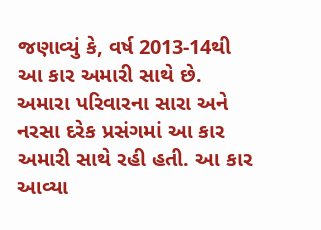જણાવ્યું કે, વર્ષ 2013-14થી આ કાર અમારી સાથે છે. અમારા પરિવારના સારા અને નરસા દરેક પ્રસંગમાં આ કાર અમારી સાથે રહી હતી. આ કાર આવ્યા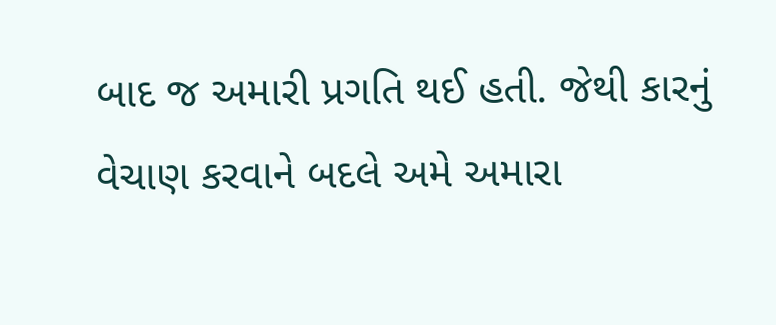બાદ જ અમારી પ્રગતિ થઈ હતી. જેથી કારનું વેચાણ કરવાને બદલે અમે અમારા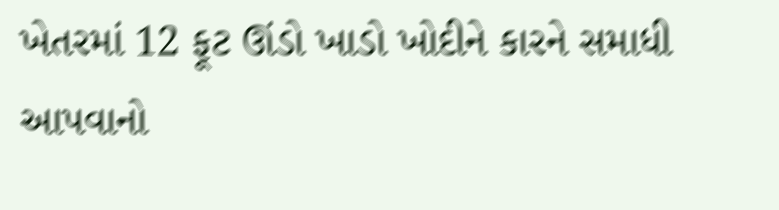ખેતરમાં 12 ફૂટ ઊંડો ખાડો ખોદીને કારને સમાધી આપવાનો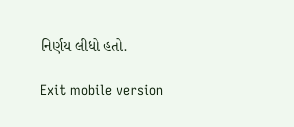નિર્ણય લીધો હતો.

Exit mobile version